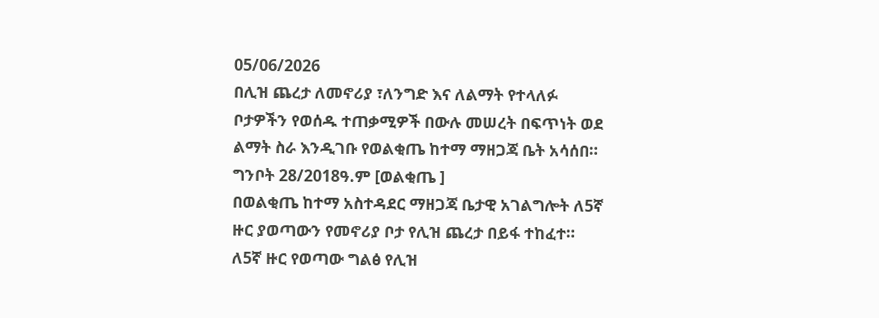05/06/2026
በሊዝ ጨረታ ለመኖሪያ ፣ለንግድ እና ለልማት የተላለፉ ቦታዎችን የወሰዱ ተጠቃሚዎች በውሉ መሠረት በፍጥነት ወደ ልማት ስራ እንዲገቡ የወልቂጤ ከተማ ማዘጋጃ ቤት አሳሰበ።
ግንቦት 28/2018ዓ.ም [ወልቂጤ ]
በወልቂጤ ከተማ አስተዳደር ማዘጋጃ ቤታዊ አገልግሎት ለ5ኛ ዙር ያወጣውን የመኖሪያ ቦታ የሊዝ ጨረታ በይፋ ተከፈተ።
ለ5ኛ ዙር የወጣው ግልፅ የሊዝ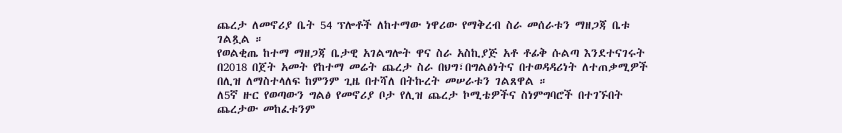ጨረታ ለመኖሪያ ቤት 54 ፕሎቶች ለከተማው ነዋሪው የማቅረብ ስራ መሰራቱን ማዘጋጃ ቤቱ ገልጿል ።
የወልቂጤ ከተማ ማዘጋጃ ቤታዊ አገልግሎት ዋና ስራ አስኪያጅ አቶ ቶፊቅ ሱልጣ እንደተናገሩት በ2018 በጀት አመት የከተማ መሬት ጨረታ ስራ በህግ፣በግልፅነትና በተወዳዳሪነት ለተጠቃሚዎች በሊዝ ለማስተላለፍ ከምንም ጊዜ በተሻለ በትኩረት መሠራቱን ገልጸዋል ።
ለ5ኛ ዙር የወጣውን ግልፅ የመኖሪያ ቦታ የሊዝ ጨረታ ኮሚቴዎችና ስነምግባሮች በተገኙበት ጨረታው መከፈቱንም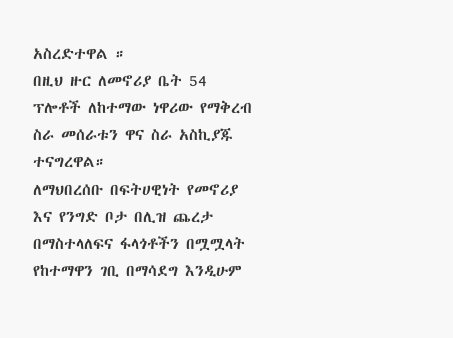አስረድተዋል ።
በዚህ ዙር ለመኖሪያ ቤት 54 ፕሎቶች ለከተማው ነዋሪው የማቅረብ ስራ መሰራቱን ዋና ስራ አስኪያጁ ተናግረዋል።
ለማህበረሰቡ በፍትሀዊነት የመኖሪያ እና የንግድ ቦታ በሊዝ ጨረታ በማስተላለፍና ፋላጎቶችን በሟሟላት የከተማዋን ገቢ በማሳደግ እንዲሁም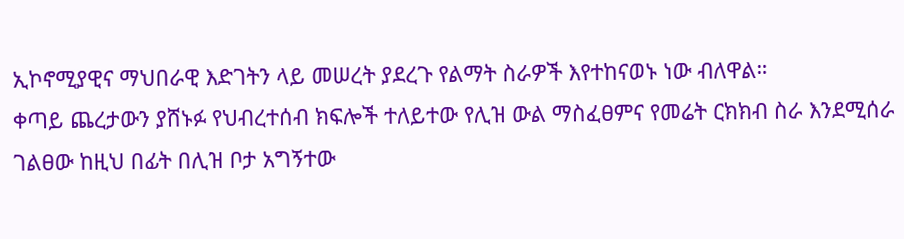ኢኮኖሚያዊና ማህበራዊ እድገትን ላይ መሠረት ያደረጉ የልማት ስራዎች እየተከናወኑ ነው ብለዋል።
ቀጣይ ጨረታውን ያሸኑፉ የህብረተሰብ ክፍሎች ተለይተው የሊዝ ውል ማስፈፀምና የመሬት ርክክብ ስራ እንደሚሰራ ገልፀው ከዚህ በፊት በሊዝ ቦታ አግኝተው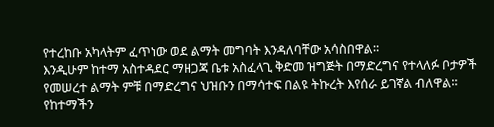የተረከቡ አካላትም ፈጥነው ወደ ልማት መግባት እንዳለባቸው አሳስበዋል።
እንዲሁም ከተማ አስተዳደር ማዘጋጃ ቤቱ አስፈላጊ ቅድመ ዝግጅት በማድረግና የተላለፉ ቦታዎች የመሠረተ ልማት ምቹ በማድረግና ህዝቡን በማሳተፍ በልዩ ትኩረት እየሰራ ይገኛል ብለዋል።
የከተማችን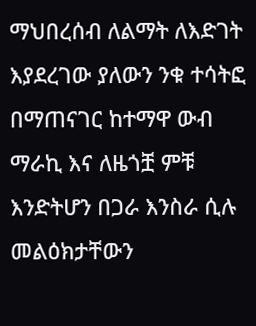ማህበረሰብ ለልማት ለእድገት እያደረገው ያለውን ንቁ ተሳትፎ በማጠናገር ከተማዋ ውብ ማራኪ እና ለዜጎቿ ምቹ እንድትሆን በጋራ እንስራ ሲሉ መልዕክታቸውን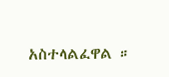አስተላልፈዋል ።